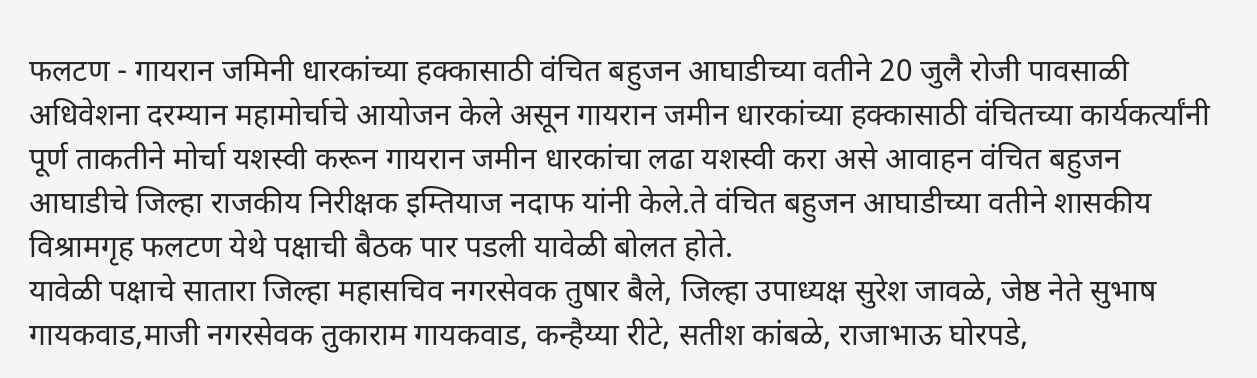फलटण - गायरान जमिनी धारकांच्या हक्कासाठी वंचित बहुजन आघाडीच्या वतीने 20 जुलै रोजी पावसाळी अधिवेशना दरम्यान महामोर्चाचे आयोजन केले असून गायरान जमीन धारकांच्या हक्कासाठी वंचितच्या कार्यकर्त्यांनी पूर्ण ताकतीने मोर्चा यशस्वी करून गायरान जमीन धारकांचा लढा यशस्वी करा असे आवाहन वंचित बहुजन आघाडीचे जिल्हा राजकीय निरीक्षक इम्तियाज नदाफ यांनी केले.ते वंचित बहुजन आघाडीच्या वतीने शासकीय विश्रामगृह फलटण येथे पक्षाची बैठक पार पडली यावेळी बोलत होते.
यावेळी पक्षाचे सातारा जिल्हा महासचिव नगरसेवक तुषार बैले, जिल्हा उपाध्यक्ष सुरेश जावळे, जेष्ठ नेते सुभाष गायकवाड,माजी नगरसेवक तुकाराम गायकवाड, कन्हैय्या रीटे, सतीश कांबळे, राजाभाऊ घोरपडे,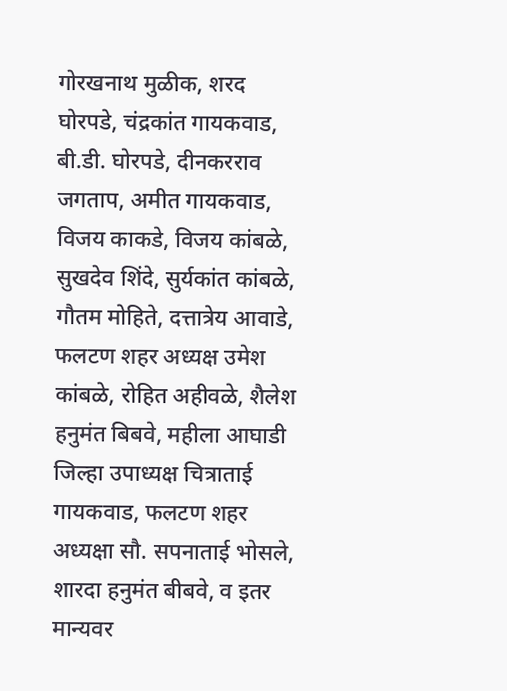गोरखनाथ मुळीक, शरद घोरपडे, चंद्रकांत गायकवाड, बी.डी. घोरपडे, दीनकरराव जगताप, अमीत गायकवाड, विजय काकडे, विजय कांबळे, सुखदेव शिंदे, सुर्यकांत कांबळे, गौतम मोहिते, दत्तात्रेय आवाडे, फलटण शहर अध्यक्ष उमेश कांबळे, रोहित अहीवळे, शैलेश हनुमंत बिबवे, महीला आघाडी जिल्हा उपाध्यक्ष चित्राताई गायकवाड, फलटण शहर अध्यक्षा सौ. सपनाताई भोसले, शारदा हनुमंत बीबवे, व इतर मान्यवर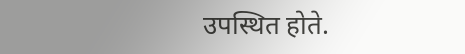उपस्थित होते.